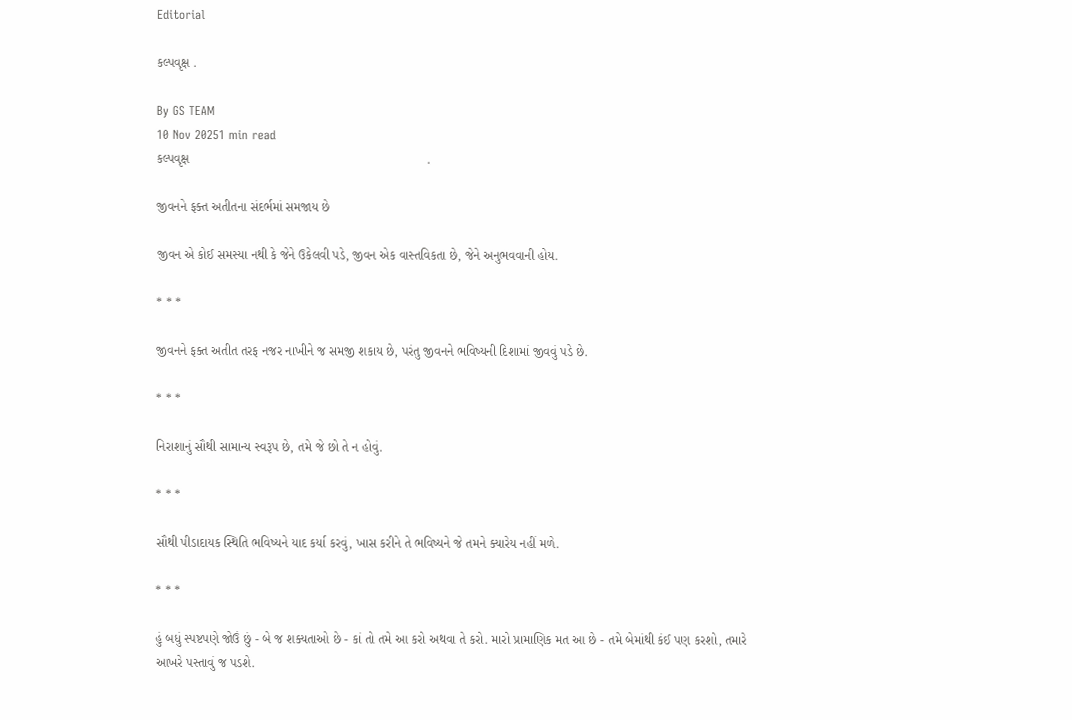Editorial

કલ્પવૃક્ષ .

By GS TEAM
10 Nov 20251 min read
કલ્પવૃક્ષ                                                                  .

જીવનને ફક્ત અતીતના સંદર્ભમાં સમજાય છે

જીવન એ કોઈ સમસ્યા નથી કે જેને ઉકેલવી પડે, જીવન એક વાસ્તવિકતા છે, જેને અનુભવવાની હોય.

* * *

જીવનને ફક્ત અતીત તરફ નજર નાખીને જ સમજી શકાય છે, પરંતુ જીવનને ભવિષ્યની દિશામાં જીવવું પડે છે.

* * *

નિરાશાનું સૌથી સામાન્ય સ્વરૂપ છે, તમે જે છો તે ન હોવું.

* * *

સૌથી પીડાદાયક સ્થિતિ ભવિષ્યને યાદ કર્યા કરવું, ખાસ કરીને તે ભવિષ્યને જે તમને ક્યારેય નહીં મળે.

* * *

હું બધું સ્પષ્ટપણે જોઉં છું - બે જ શક્યતાઓ છે - કાં તો તમે આ કરો અથવા તે કરો. મારો પ્રામાણિક મત આ છે - તમે બેમાંથી કંઈ પણ કરશો, તમારે આખરે પસ્તાવું જ પડશે.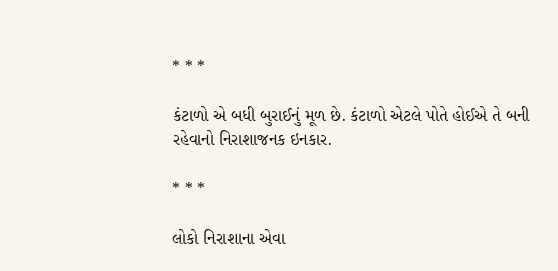* * *

કંટાળો એ બધી બુરાઈનું મૂળ છે. કંટાળો એટલે પોતે હોઈએ તે બની રહેવાનો નિરાશાજનક ઇનકાર.

* * *

લોકો નિરાશાના એવા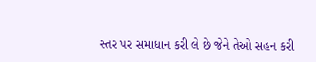સ્તર પર સમાધાન કરી લે છે જેને તેઓ સહન કરી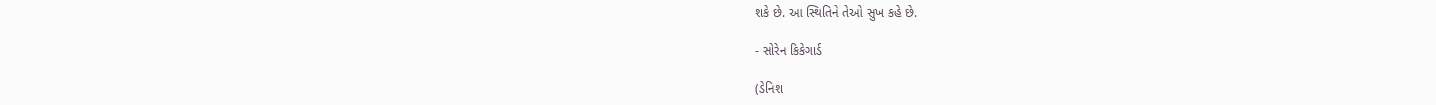શકે છે. આ સ્થિતિને તેઓ સુખ કહે છે.

- સોરેન કિકેગાર્ડ

(ડેનિશ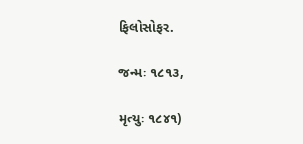ફિલોસોફર.

જન્મઃ ૧૮૧૩,

મૃત્યુઃ ૧૮૪૧)